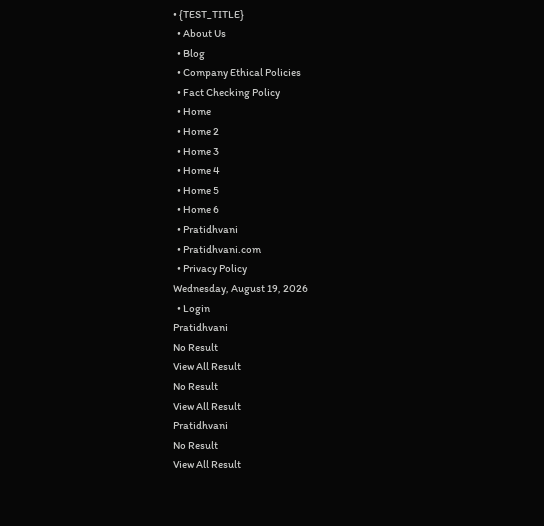• {TEST_TITLE}
  • About Us
  • Blog
  • Company Ethical Policies
  • Fact Checking Policy
  • Home
  • Home 2
  • Home 3
  • Home 4
  • Home 5
  • Home 6
  • Pratidhvani
  • Pratidhvani.com
  • Privacy Policy
Wednesday, August 19, 2026
  • Login
Pratidhvani
No Result
View All Result
No Result
View All Result
Pratidhvani
No Result
View All Result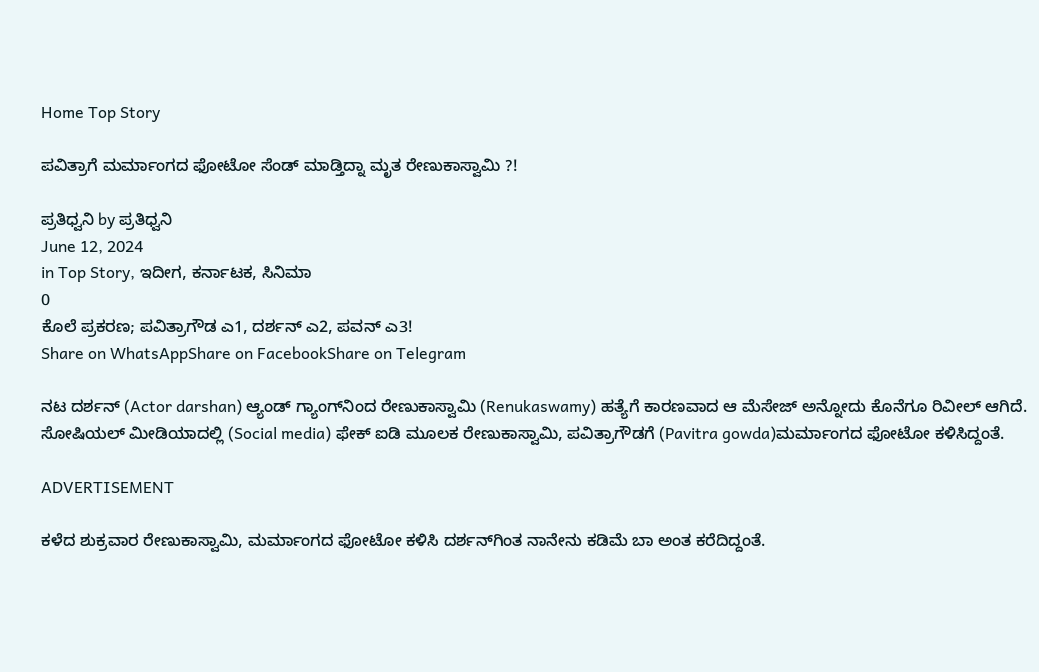Home Top Story

ಪವಿತ್ರಾಗೆ ಮರ್ಮಾಂಗದ ಫೋಟೋ ಸೆಂಡ್ ಮಾಡ್ತಿದ್ನಾ ಮೃತ ರೇಣುಕಾಸ್ವಾಮಿ ?!

ಪ್ರತಿಧ್ವನಿ by ಪ್ರತಿಧ್ವನಿ
June 12, 2024
in Top Story, ಇದೀಗ, ಕರ್ನಾಟಕ, ಸಿನಿಮಾ
0
ಕೊಲೆ ಪ್ರಕರಣ; ಪವಿತ್ರಾಗೌಡ ಎ1, ದರ್ಶನ್ ಎ2, ಪವನ್ ಎ3!
Share on WhatsAppShare on FacebookShare on Telegram

ನಟ ದರ್ಶನ್ (Actor darshan) ಆ್ಯಂಡ್ ಗ್ಯಾಂಗ್‌ನಿಂದ ರೇಣುಕಾಸ್ವಾಮಿ (Renukaswamy) ಹತ್ಯೆಗೆ ಕಾರಣವಾದ ಆ ಮೆಸೇಜ್ ಅನ್ನೋದು ಕೊನೆಗೂ ರಿವೀಲ್ ಆಗಿದೆ. ಸೋಷಿಯಲ್ ಮೀಡಿಯಾದಲ್ಲಿ (Social media) ಫೇಕ್ ಐಡಿ ಮೂಲಕ ರೇಣುಕಾಸ್ವಾಮಿ, ಪವಿತ್ರಾಗೌಡಗೆ (Pavitra gowda)ಮರ್ಮಾಂಗದ ಫೋಟೋ ಕಳಿಸಿದ್ದಂತೆ.

ADVERTISEMENT

ಕಳೆದ ಶುಕ್ರವಾರ ರೇಣುಕಾಸ್ವಾಮಿ, ಮರ್ಮಾಂಗದ ಫೋಟೋ ಕಳಿಸಿ ದರ್ಶನ್‌ಗಿಂತ ನಾನೇನು ಕಡಿಮೆ ಬಾ ಅಂತ ಕರೆದಿದ್ದಂತೆ.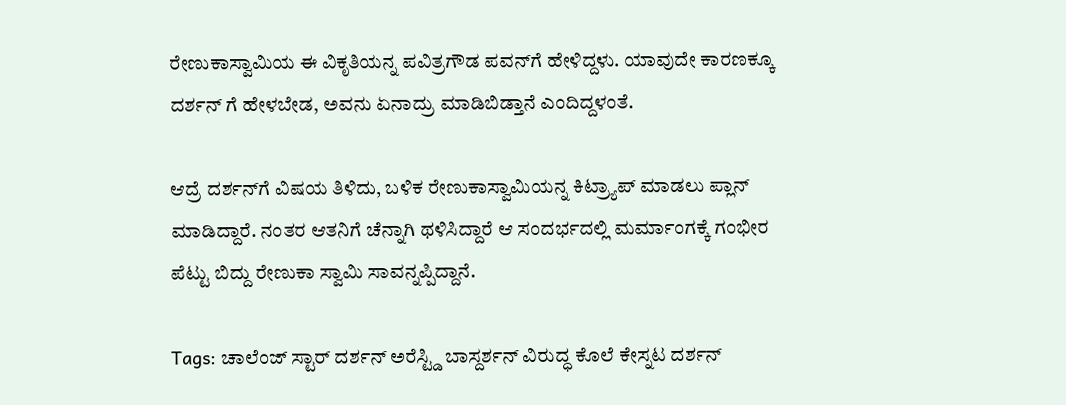ರೇಣುಕಾಸ್ವಾಮಿಯ ಈ ವಿಕೃತಿಯನ್ನ ಪವಿತ್ರಗೌಡ ಪವನ್‌ಗೆ ಹೇಳಿದ್ದಳು. ಯಾವುದೇ ಕಾರಣಕ್ಕೂ ದರ್ಶನ್ ಗೆ ಹೇಳಬೇಡ, ಅವನು ಏನಾದ್ರು ಮಾಡಿಬಿಡ್ತಾನೆ ಎಂದಿದ್ದಳಂತೆ.

ಆದ್ರೆ ದರ್ಶನ್‌ಗೆ ವಿಷಯ ತಿಳಿದು, ಬಳಿಕ ರೇಣುಕಾಸ್ವಾಮಿಯನ್ನ ಕಿಟ್ರ್ಯಾಪ್ ಮಾಡಲು ಪ್ಲಾನ್ ಮಾಡಿದ್ದಾರೆ. ನಂತರ ಆತನಿಗೆ ಚೆನ್ನಾಗಿ ಥಳಿಸಿದ್ದಾರೆ ಆ ಸಂದರ್ಭದಲ್ಲಿ ಮರ್ಮಾಂಗಕ್ಕೆ ಗಂಭೀರ ಪೆಟ್ಟು ಬಿದ್ದು ರೇಣುಕಾ ಸ್ವಾಮಿ ಸಾವನ್ನಪ್ಪಿದ್ದಾನೆ.

Tags: ಚಾಲೆಂಜ್ ಸ್ಟಾರ್ ದರ್ಶನ್ ಅರೆಸ್ಟ್ಡಿ ಬಾಸ್ದರ್ಶನ್ ವಿರುದ್ಧ ಕೊಲೆ ಕೇಸ್ನಟ ದರ್ಶನ್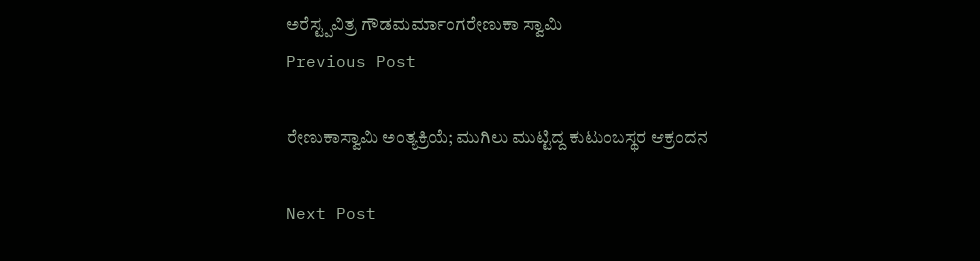ಅರೆಸ್ಟ್ಪವಿತ್ರ ಗೌಡಮರ್ಮಾಂಗರೇಣುಕಾ ಸ್ವಾಮಿ
Previous Post

ರೇಣುಕಾಸ್ವಾಮಿ ಅಂತ್ಯಕ್ರಿಯೆ; ಮುಗಿಲು ಮುಟ್ಟಿದ್ದ ಕುಟುಂಬಸ್ಥರ ಆಕ್ರಂದನ

Next Post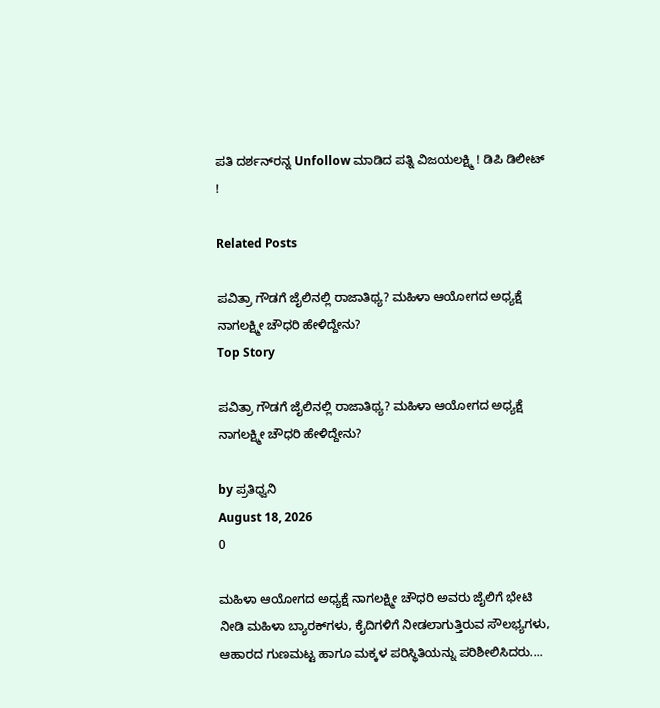ಪತಿ ದರ್ಶನ್‌ರನ್ನ Unfollow ಮಾಡಿದ ಪತ್ನಿ ವಿಜಯಲಕ್ಷ್ಮಿ ! ಡಿಪಿ ಡಿಲೀಟ್ !

Related Posts

ಪವಿತ್ರಾ ಗೌಡಗೆ ಜೈಲಿನಲ್ಲಿ ರಾಜಾತಿಥ್ಯ? ಮಹಿಳಾ ಆಯೋಗದ ಅಧ್ಯಕ್ಷೆ ನಾಗಲಕ್ಷ್ಮೀ ಚೌಧರಿ ಹೇಳಿದ್ದೇನು?
Top Story

ಪವಿತ್ರಾ ಗೌಡಗೆ ಜೈಲಿನಲ್ಲಿ ರಾಜಾತಿಥ್ಯ? ಮಹಿಳಾ ಆಯೋಗದ ಅಧ್ಯಕ್ಷೆ ನಾಗಲಕ್ಷ್ಮೀ ಚೌಧರಿ ಹೇಳಿದ್ದೇನು?

by ಪ್ರತಿಧ್ವನಿ
August 18, 2026
0

ಮಹಿಳಾ ಆಯೋಗದ ಅಧ್ಯಕ್ಷೆ ನಾಗಲಕ್ಷ್ಮೀ ಚೌಧರಿ ಅವರು ಜೈಲಿಗೆ ಭೇಟಿ ನೀಡಿ ಮಹಿಳಾ ಬ್ಯಾರಕ್‌ಗಳು, ಕೈದಿಗಳಿಗೆ ನೀಡಲಾಗುತ್ತಿರುವ ಸೌಲಭ್ಯಗಳು, ಆಹಾರದ ಗುಣಮಟ್ಟ ಹಾಗೂ ಮಕ್ಕಳ ಪರಿಸ್ಥಿತಿಯನ್ನು ಪರಿಶೀಲಿಸಿದರು....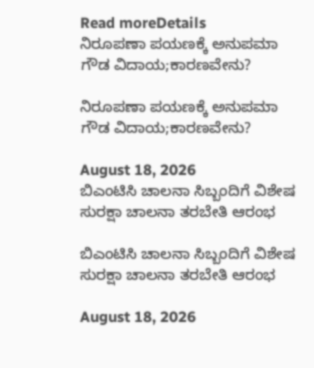Read moreDetails
ನಿರೂಪಣಾ ಪಯಣಕ್ಕೆ ಅನುಪಮಾ ಗೌಡ ವಿದಾಯ;ಕಾರಣವೇನು?

ನಿರೂಪಣಾ ಪಯಣಕ್ಕೆ ಅನುಪಮಾ ಗೌಡ ವಿದಾಯ;ಕಾರಣವೇನು?

August 18, 2026
ಬಿಎಂಟಿಸಿ ಚಾಲನಾ ಸಿಬ್ಬಂದಿಗೆ ವಿಶೇಷ ಸುರಕ್ಷಾ ಚಾಲನಾ ತರಬೇತಿ ಆರಂಭ

ಬಿಎಂಟಿಸಿ ಚಾಲನಾ ಸಿಬ್ಬಂದಿಗೆ ವಿಶೇಷ ಸುರಕ್ಷಾ ಚಾಲನಾ ತರಬೇತಿ ಆರಂಭ

August 18, 2026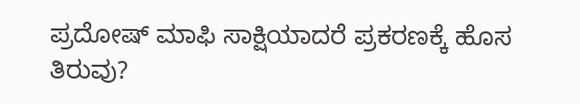ಪ್ರದೋಷ್ ಮಾಫಿ ಸಾಕ್ಷಿಯಾದರೆ ಪ್ರಕರಣಕ್ಕೆ ಹೊಸ ತಿರುವು?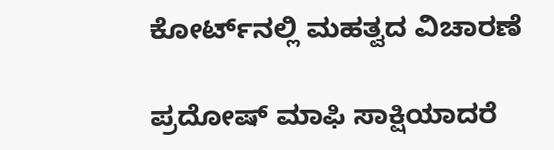ಕೋರ್ಟ್‌ನಲ್ಲಿ ಮಹತ್ವದ ವಿಚಾರಣೆ

ಪ್ರದೋಷ್ ಮಾಫಿ ಸಾಕ್ಷಿಯಾದರೆ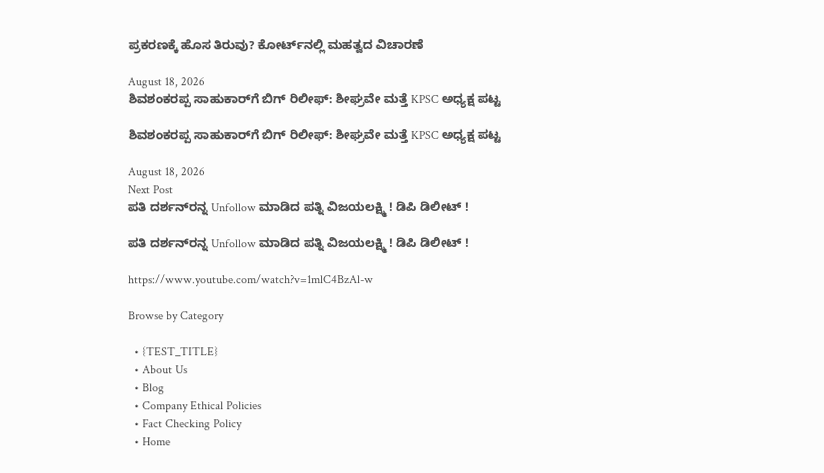ಪ್ರಕರಣಕ್ಕೆ ಹೊಸ ತಿರುವು? ಕೋರ್ಟ್‌ನಲ್ಲಿ ಮಹತ್ವದ ವಿಚಾರಣೆ

August 18, 2026
ಶಿವಶಂಕರಪ್ಪ ಸಾಹುಕಾರ್‌ಗೆ ಬಿಗ್‌ ರಿಲೀಫ್‌: ಶೀಘ್ರವೇ ಮತ್ತೆ KPSC ಅಧ್ಯಕ್ಷ ಪಟ್ಟ

ಶಿವಶಂಕರಪ್ಪ ಸಾಹುಕಾರ್‌ಗೆ ಬಿಗ್‌ ರಿಲೀಫ್‌: ಶೀಘ್ರವೇ ಮತ್ತೆ KPSC ಅಧ್ಯಕ್ಷ ಪಟ್ಟ

August 18, 2026
Next Post
ಪತಿ ದರ್ಶನ್‌ರನ್ನ Unfollow ಮಾಡಿದ ಪತ್ನಿ ವಿಜಯಲಕ್ಷ್ಮಿ ! ಡಿಪಿ ಡಿಲೀಟ್ !

ಪತಿ ದರ್ಶನ್‌ರನ್ನ Unfollow ಮಾಡಿದ ಪತ್ನಿ ವಿಜಯಲಕ್ಷ್ಮಿ ! ಡಿಪಿ ಡಿಲೀಟ್ !

https://www.youtube.com/watch?v=1mlC4BzAl-w

Browse by Category

  • {TEST_TITLE}
  • About Us
  • Blog
  • Company Ethical Policies
  • Fact Checking Policy
  • Home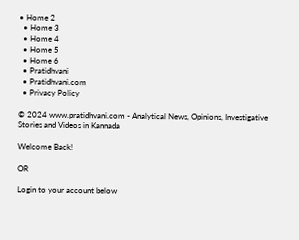• Home 2
  • Home 3
  • Home 4
  • Home 5
  • Home 6
  • Pratidhvani
  • Pratidhvani.com
  • Privacy Policy

© 2024 www.pratidhvani.com - Analytical News, Opinions, Investigative Stories and Videos in Kannada

Welcome Back!

OR

Login to your account below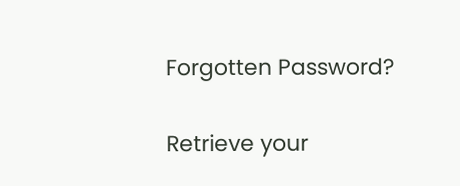Forgotten Password?

Retrieve your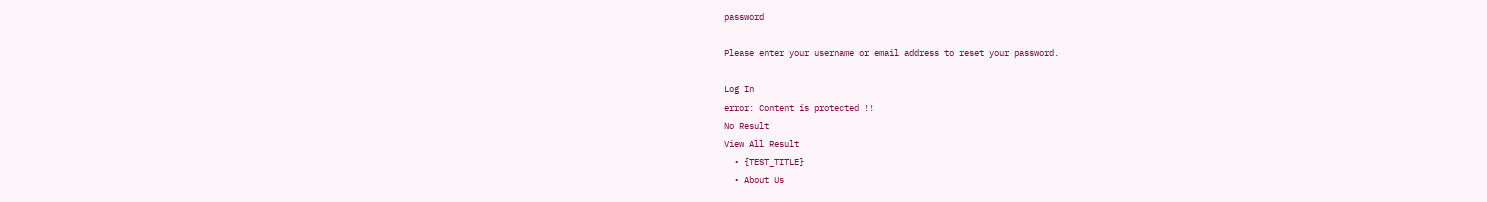password

Please enter your username or email address to reset your password.

Log In
error: Content is protected !!
No Result
View All Result
  • {TEST_TITLE}
  • About Us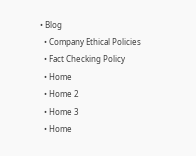• Blog
  • Company Ethical Policies
  • Fact Checking Policy
  • Home
  • Home 2
  • Home 3
  • Home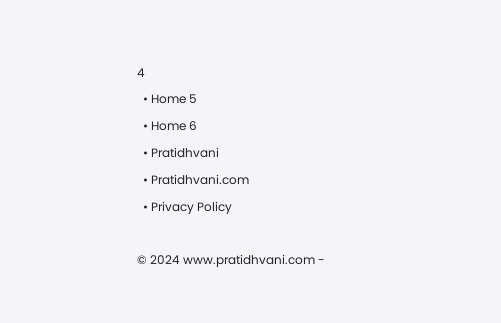4
  • Home 5
  • Home 6
  • Pratidhvani
  • Pratidhvani.com
  • Privacy Policy

© 2024 www.pratidhvani.com -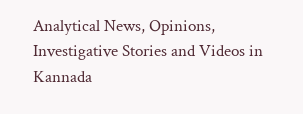Analytical News, Opinions, Investigative Stories and Videos in Kannada